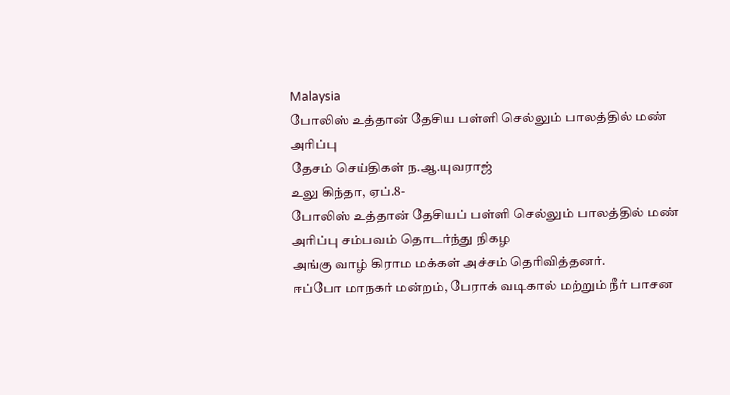Malaysia
போலிஸ் உத்தான் தேசிய பள்ளி செல்லும் பாலத்தில் மண் அரிப்பு
தேசம் செய்திகள் ந.ஆ.யுவராஜ்
உலு கிந்தா, ஏப்.8-
போலிஸ் உத்தான் தேசியப் பள்ளி செல்லும் பாலத்தில் மண் அரிப்பு சம்பவம் தொடர்ந்து நிகழ
அங்கு வாழ் கிராம மக்கள் அச்சம் தெரிவித்தனர்.
ஈப்போ மாநகர் மன்றம், பேராக் வடிகால் மற்றும் நீர் பாசன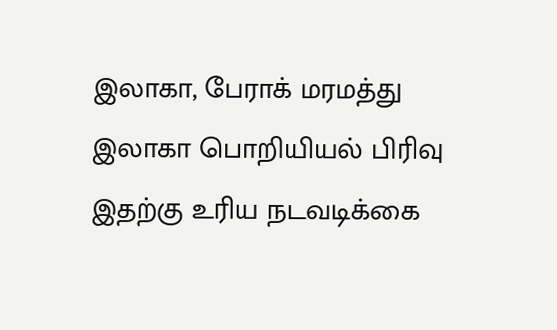இலாகா, பேராக் மரமத்து இலாகா பொறியியல் பிரிவு
இதற்கு உரிய நடவடிக்கை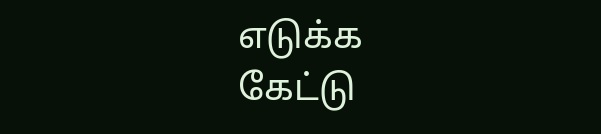எடுக்க
கேட்டு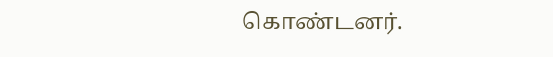கொண்டனர்.